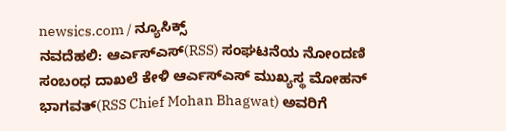newsics.com / ನ್ಯೂಸಿಕ್ಸ್
ನವದೆಹಲಿ: ಆರ್ಎಸ್ಎಸ್(RSS) ಸಂಘಟನೆಯ ನೋಂದಣಿ ಸಂಬಂಧ ದಾಖಲೆ ಕೇಳಿ ಆರ್ಎಸ್ಎಸ್ ಮುಖ್ಯಸ್ಥ ಮೋಹನ್ ಭಾಗವತ್(RSS Chief Mohan Bhagwat) ಅವರಿಗೆ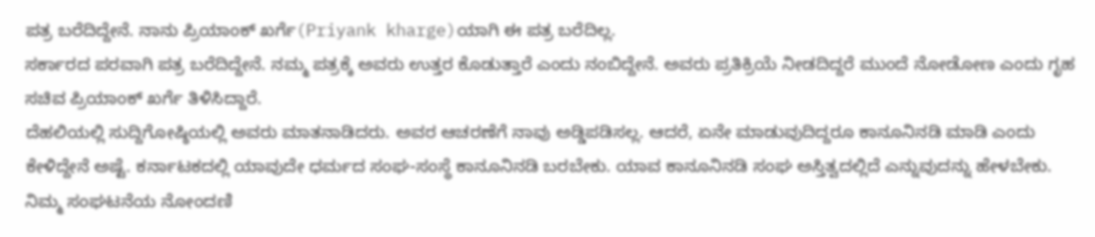ಪತ್ರ ಬರೆದಿದ್ದೇನೆ. ನಾನು ಪ್ರಿಯಾಂಕ್ ಖರ್ಗೆ(Priyank kharge)ಯಾಗಿ ಈ ಪತ್ರ ಬರೆದಿಲ್ಲ.
ಸರ್ಕಾರದ ಪರವಾಗಿ ಪತ್ರ ಬರೆದಿದ್ದೇನೆ. ನಮ್ಮ ಪತ್ರಕ್ಕೆ ಅವರು ಉತ್ತರ ಕೊಡುತ್ತಾರೆ ಎಂದು ನಂಬಿದ್ದೇನೆ. ಅವರು ಪ್ರತಿಕ್ರಿಯೆ ನೀಡದಿದ್ದರೆ ಮುಂದೆ ನೋಡೋಣ ಎಂದು ಗೃಹ ಸಚಿವ ಪ್ರಿಯಾಂಕ್ ಖರ್ಗೆ ತಿಳಿಸಿದ್ದಾರೆ.
ದೆಹಲಿಯಲ್ಲಿ ಸುದ್ದಿಗೋಷ್ಠಿಯಲ್ಲಿ ಅವರು ಮಾತನಾಡಿದರು. ಅವರ ಆಚರಣೆಗೆ ನಾವು ಅಡ್ಡಿಪಡಿಸಲ್ಲ. ಆದರೆ, ಏನೇ ಮಾಡುವುದಿದ್ದರೂ ಕಾನೂನಿನಡಿ ಮಾಡಿ ಎಂದು ಕೇಳಿದ್ದೇನೆ ಅಷ್ಟೆ. ಕರ್ನಾಟಕದಲ್ಲಿ ಯಾವುದೇ ಧರ್ಮದ ಸಂಘ-ಸಂಸ್ಥೆ ಕಾನೂನಿನಡಿ ಬರಬೇಕು. ಯಾವ ಕಾನೂನಿನಡಿ ಸಂಘ ಅಸ್ತಿತ್ವದಲ್ಲಿದೆ ಎನ್ನುವುದನ್ನು ಹೇಳಬೇಕು. ನಿಮ್ಮ ಸಂಘಟನೆಯ ನೋಂದಣಿ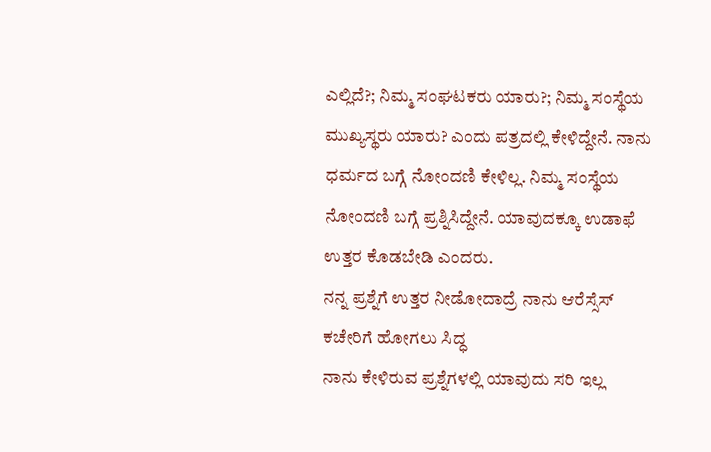ಎಲ್ಲಿದೆ?; ನಿಮ್ಮ ಸಂಘಟಕರು ಯಾರು?; ನಿಮ್ಮ ಸಂಸ್ಥೆಯ ಮುಖ್ಯಸ್ಥರು ಯಾರು? ಎಂದು ಪತ್ರದಲ್ಲಿ ಕೇಳಿದ್ದೇನೆ. ನಾನು ಧರ್ಮದ ಬಗ್ಗೆ ನೋಂದಣಿ ಕೇಳಿಲ್ಲ. ನಿಮ್ಮ ಸಂಸ್ಥೆಯ ನೋಂದಣಿ ಬಗ್ಗೆ ಪ್ರಶ್ನಿಸಿದ್ದೇನೆ. ಯಾವುದಕ್ಕೂ ಉಡಾಫೆ ಉತ್ತರ ಕೊಡಬೇಡಿ ಎಂದರು.
ನನ್ನ ಪ್ರಶ್ನೆಗೆ ಉತ್ತರ ನೀಡೋದಾದ್ರೆ ನಾನು ಆರೆಸ್ಸೆಸ್ ಕಚೇರಿಗೆ ಹೋಗಲು ಸಿದ್ಧ
ನಾನು ಕೇಳಿರುವ ಪ್ರಶ್ನೆಗಳಲ್ಲಿ ಯಾವುದು ಸರಿ ಇಲ್ಲ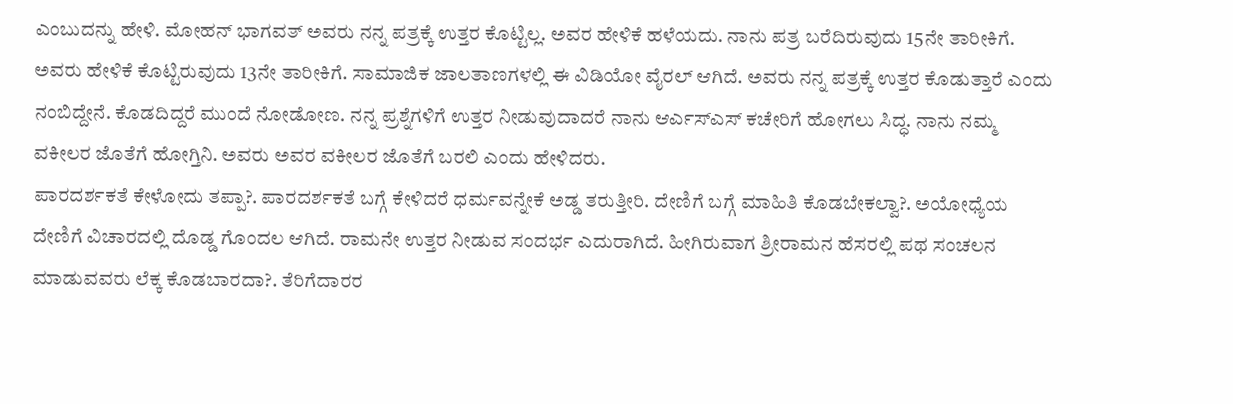ಎಂಬುದನ್ನು ಹೇಳಿ. ಮೋಹನ್ ಭಾಗವತ್ ಅವರು ನನ್ನ ಪತ್ರಕ್ಕೆ ಉತ್ತರ ಕೊಟ್ಟಿಲ್ಲ. ಅವರ ಹೇಳಿಕೆ ಹಳೆಯದು. ನಾನು ಪತ್ರ ಬರೆದಿರುವುದು 15ನೇ ತಾರೀಕಿಗೆ. ಅವರು ಹೇಳಿಕೆ ಕೊಟ್ಟಿರುವುದು 13ನೇ ತಾರೀಕಿಗೆ. ಸಾಮಾಜಿಕ ಜಾಲತಾಣಗಳಲ್ಲಿ ಈ ವಿಡಿಯೋ ವೈರಲ್ ಆಗಿದೆ. ಅವರು ನನ್ನ ಪತ್ರಕ್ಕೆ ಉತ್ತರ ಕೊಡುತ್ತಾರೆ ಎಂದು ನಂಬಿದ್ದೇನೆ. ಕೊಡದಿದ್ದರೆ ಮುಂದೆ ನೋಡೋಣ. ನನ್ನ ಪ್ರಶ್ನೆಗಳಿಗೆ ಉತ್ತರ ನೀಡುವುದಾದರೆ ನಾನು ಆರ್ಎಸ್ಎಸ್ ಕಚೇರಿಗೆ ಹೋಗಲು ಸಿದ್ಧ. ನಾನು ನಮ್ಮ ವಕೀಲರ ಜೊತೆಗೆ ಹೋಗ್ತಿನಿ. ಅವರು ಅವರ ವಕೀಲರ ಜೊತೆಗೆ ಬರಲಿ ಎಂದು ಹೇಳಿದರು.
ಪಾರದರ್ಶಕತೆ ಕೇಳೋದು ತಪ್ಪಾ?. ಪಾರದರ್ಶಕತೆ ಬಗ್ಗೆ ಕೇಳಿದರೆ ಧರ್ಮವನ್ನೇಕೆ ಅಡ್ಡ ತರುತ್ತೀರಿ. ದೇಣಿಗೆ ಬಗ್ಗೆ ಮಾಹಿತಿ ಕೊಡಬೇಕಲ್ವಾ?. ಅಯೋಧ್ಯೆಯ ದೇಣಿಗೆ ವಿಚಾರದಲ್ಲಿ ದೊಡ್ಡ ಗೊಂದಲ ಆಗಿದೆ. ರಾಮನೇ ಉತ್ತರ ನೀಡುವ ಸಂದರ್ಭ ಎದುರಾಗಿದೆ. ಹೀಗಿರುವಾಗ ಶ್ರೀರಾಮನ ಹೆಸರಲ್ಲಿ ಪಥ ಸಂಚಲನ ಮಾಡುವವರು ಲೆಕ್ಕ ಕೊಡಬಾರದಾ?. ತೆರಿಗೆದಾರರ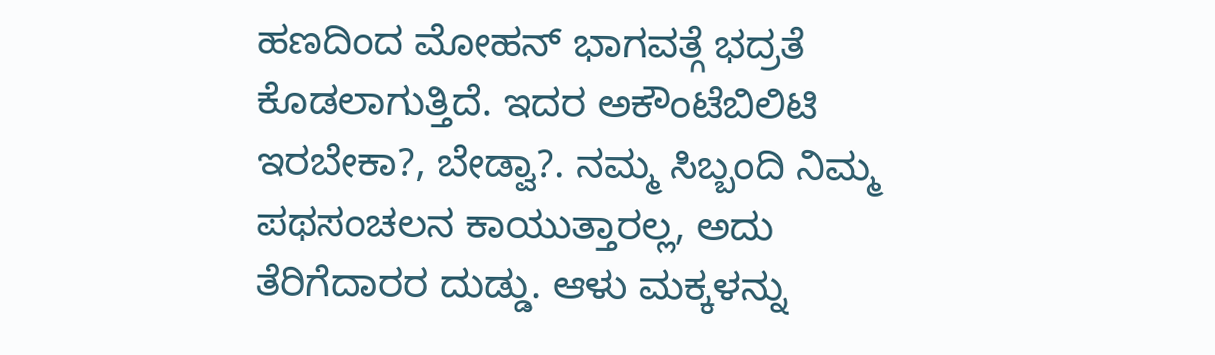ಹಣದಿಂದ ಮೋಹನ್ ಭಾಗವತ್ಗೆ ಭದ್ರತೆ ಕೊಡಲಾಗುತ್ತಿದೆ. ಇದರ ಅಕೌಂಟೆಬಿಲಿಟಿ ಇರಬೇಕಾ?, ಬೇಡ್ವಾ?. ನಮ್ಮ ಸಿಬ್ಬಂದಿ ನಿಮ್ಮ ಪಥಸಂಚಲನ ಕಾಯುತ್ತಾರಲ್ಲ, ಅದು ತೆರಿಗೆದಾರರ ದುಡ್ಡು. ಆಳು ಮಕ್ಕಳನ್ನು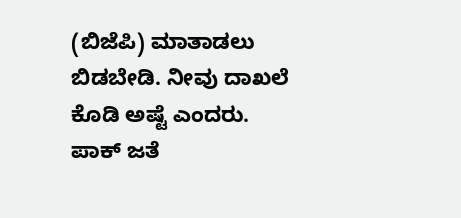(ಬಿಜೆಪಿ) ಮಾತಾಡಲು ಬಿಡಬೇಡಿ. ನೀವು ದಾಖಲೆ ಕೊಡಿ ಅಷ್ಟೆ ಎಂದರು.
ಪಾಕ್ ಜತೆ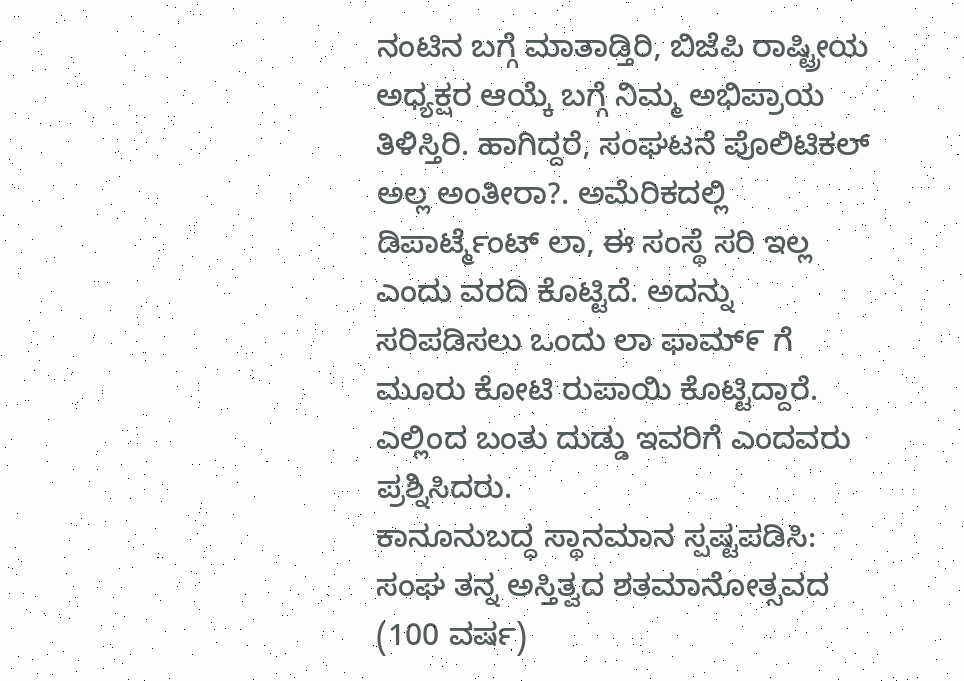ನಂಟಿನ ಬಗ್ಗೆ ಮಾತಾಡ್ತಿರಿ, ಬಿಜೆಪಿ ರಾಷ್ಟ್ರೀಯ ಅಧ್ಯಕ್ಷರ ಆಯ್ಕೆ ಬಗ್ಗೆ ನಿಮ್ಮ ಅಭಿಪ್ರಾಯ ತಿಳಿಸ್ತಿರಿ. ಹಾಗಿದ್ದರೆ, ಸಂಘಟನೆ ಪೊಲಿಟಿಕಲ್ ಅಲ್ಲ ಅಂತೀರಾ?. ಅಮೆರಿಕದಲ್ಲಿ ಡಿಪಾರ್ಟ್ಮೆಂಟ್ ಲಾ, ಈ ಸಂಸ್ಥೆ ಸರಿ ಇಲ್ಲ ಎಂದು ವರದಿ ಕೊಟ್ಟಿದೆ. ಅದನ್ನು ಸರಿಪಡಿಸಲು ಒಂದು ಲಾ ಫಾಮ್೯ ಗೆ ಮೂರು ಕೋಟಿ ರುಪಾಯಿ ಕೊಟ್ಟಿದ್ದಾರೆ. ಎಲ್ಲಿಂದ ಬಂತು ದುಡ್ಡು ಇವರಿಗೆ ಎಂದವರು ಪ್ರಶ್ನಿಸಿದರು.
ಕಾನೂನುಬದ್ಧ ಸ್ಥಾನಮಾನ ಸ್ಪಷ್ಟಪಡಿಸಿ:
ಸಂಘ ತನ್ನ ಅಸ್ತಿತ್ವದ ಶತಮಾನೋತ್ಸವದ (100 ವರ್ಷ)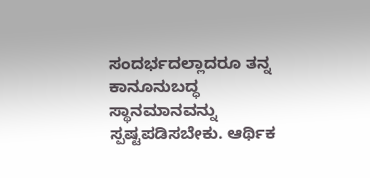ಸಂದರ್ಭದಲ್ಲಾದರೂ ತನ್ನ ಕಾನೂನುಬದ್ಧ ಸ್ಥಾನಮಾನವನ್ನು ಸ್ಪಷ್ಟಪಡಿಸಬೇಕು. ಆರ್ಥಿಕ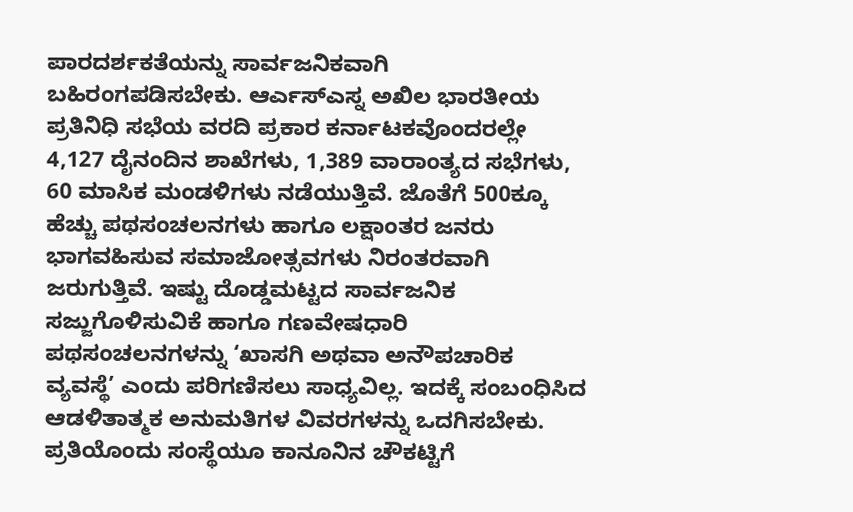ಪಾರದರ್ಶಕತೆಯನ್ನು ಸಾರ್ವಜನಿಕವಾಗಿ ಬಹಿರಂಗಪಡಿಸಬೇಕು. ಆರ್ಎಸ್ಎಸ್ನ ಅಖಿಲ ಭಾರತೀಯ ಪ್ರತಿನಿಧಿ ಸಭೆಯ ವರದಿ ಪ್ರಕಾರ ಕರ್ನಾಟಕವೊಂದರಲ್ಲೇ 4,127 ದೈನಂದಿನ ಶಾಖೆಗಳು, 1,389 ವಾರಾಂತ್ಯದ ಸಭೆಗಳು, 60 ಮಾಸಿಕ ಮಂಡಳಿಗಳು ನಡೆಯುತ್ತಿವೆ. ಜೊತೆಗೆ 500ಕ್ಕೂ ಹೆಚ್ಚು ಪಥಸಂಚಲನಗಳು ಹಾಗೂ ಲಕ್ಷಾಂತರ ಜನರು ಭಾಗವಹಿಸುವ ಸಮಾಜೋತ್ಸವಗಳು ನಿರಂತರವಾಗಿ ಜರುಗುತ್ತಿವೆ. ಇಷ್ಟು ದೊಡ್ಡಮಟ್ಟದ ಸಾರ್ವಜನಿಕ ಸಜ್ಜುಗೊಳಿಸುವಿಕೆ ಹಾಗೂ ಗಣವೇಷಧಾರಿ ಪಥಸಂಚಲನಗಳನ್ನು ‘ಖಾಸಗಿ ಅಥವಾ ಅನೌಪಚಾರಿಕ ವ್ಯವಸ್ಥೆ’ ಎಂದು ಪರಿಗಣಿಸಲು ಸಾಧ್ಯವಿಲ್ಲ. ಇದಕ್ಕೆ ಸಂಬಂಧಿಸಿದ ಆಡಳಿತಾತ್ಮಕ ಅನುಮತಿಗಳ ವಿವರಗಳನ್ನು ಒದಗಿಸಬೇಕು. ಪ್ರತಿಯೊಂದು ಸಂಸ್ಥೆಯೂ ಕಾನೂನಿನ ಚೌಕಟ್ಟಿಗೆ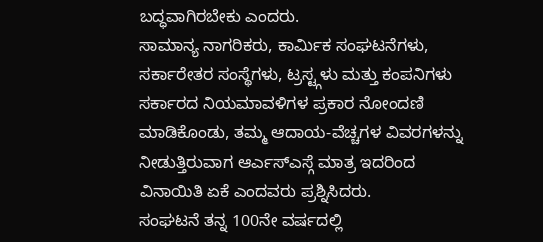ಬದ್ಧವಾಗಿರಬೇಕು ಎಂದರು.
ಸಾಮಾನ್ಯ ನಾಗರಿಕರು, ಕಾರ್ಮಿಕ ಸಂಘಟನೆಗಳು, ಸರ್ಕಾರೇತರ ಸಂಸ್ಥೆಗಳು, ಟ್ರಸ್ಟ್ಗಳು ಮತ್ತು ಕಂಪನಿಗಳು ಸರ್ಕಾರದ ನಿಯಮಾವಳಿಗಳ ಪ್ರಕಾರ ನೋಂದಣಿ ಮಾಡಿಕೊಂಡು, ತಮ್ಮ ಆದಾಯ-ವೆಚ್ಚಗಳ ವಿವರಗಳನ್ನು ನೀಡುತ್ತಿರುವಾಗ ಆರ್ಎಸ್ಎಸ್ಗೆ ಮಾತ್ರ ಇದರಿಂದ ವಿನಾಯಿತಿ ಏಕೆ ಎಂದವರು ಪ್ರಶ್ನಿಸಿದರು.
ಸಂಘಟನೆ ತನ್ನ 100ನೇ ವರ್ಷದಲ್ಲಿ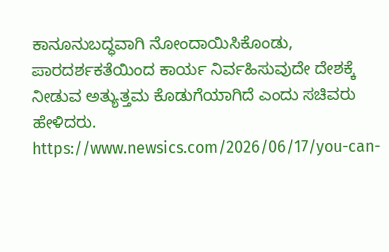ಕಾನೂನುಬದ್ಧವಾಗಿ ನೋಂದಾಯಿಸಿಕೊಂಡು, ಪಾರದರ್ಶಕತೆಯಿಂದ ಕಾರ್ಯ ನಿರ್ವಹಿಸುವುದೇ ದೇಶಕ್ಕೆ ನೀಡುವ ಅತ್ಯುತ್ತಮ ಕೊಡುಗೆಯಾಗಿದೆ ಎಂದು ಸಚಿವರು ಹೇಳಿದರು.
https://www.newsics.com/2026/06/17/you-can-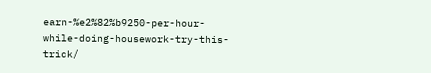earn-%e2%82%b9250-per-hour-while-doing-housework-try-this-trick/